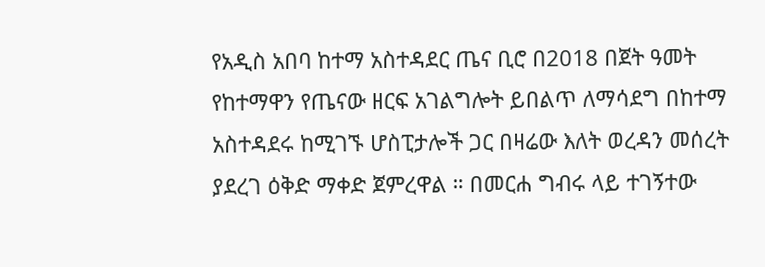የአዲስ አበባ ከተማ አስተዳደር ጤና ቢሮ በ2018 በጀት ዓመት የከተማዋን የጤናው ዘርፍ አገልግሎት ይበልጥ ለማሳደግ በከተማ አስተዳደሩ ከሚገኙ ሆስፒታሎች ጋር በዛሬው እለት ወረዳን መሰረት ያደረገ ዕቅድ ማቀድ ጀምረዋል ። በመርሐ ግብሩ ላይ ተገኝተው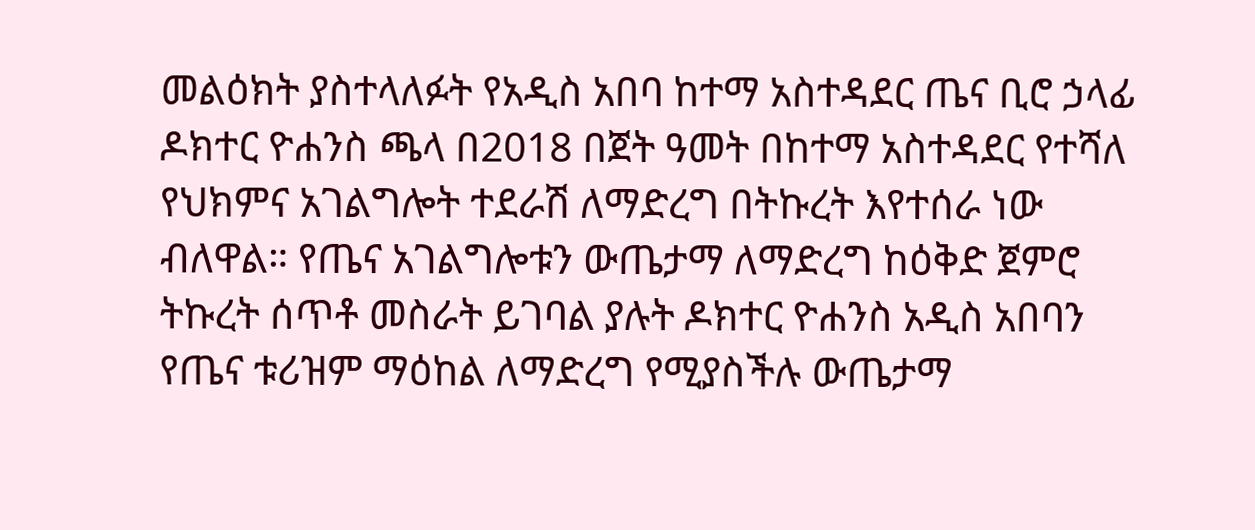መልዕክት ያስተላለፉት የአዲስ አበባ ከተማ አስተዳደር ጤና ቢሮ ኃላፊ ዶክተር ዮሐንስ ጫላ በ2018 በጀት ዓመት በከተማ አስተዳደር የተሻለ የህክምና አገልግሎት ተደራሽ ለማድረግ በትኩረት እየተሰራ ነው ብለዋል። የጤና አገልግሎቱን ውጤታማ ለማድረግ ከዕቅድ ጀምሮ ትኩረት ሰጥቶ መስራት ይገባል ያሉት ዶክተር ዮሐንስ አዲስ አበባን የጤና ቱሪዝም ማዕከል ለማድረግ የሚያስችሉ ውጤታማ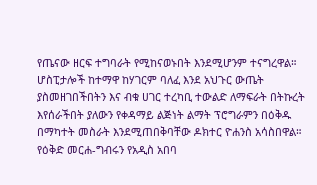የጤናው ዘርፍ ተግባራት የሚከናወኑበት እንደሚሆንም ተናግረዋል። ሆስፒታሎች ከተማዋ ከሃገርም ባለፈ እንደ አህጉር ውጤት ያስመዘገበችበትን እና ብቁ ሀገር ተረካቢ ተውልድ ለማፍራት በትኩረት እየሰራችበት ያለውን የቀዳማይ ልጅነት ልማት ፕሮግራምን በዕቅዱ በማካተት መስራት እንደሚጠበቅባቸው ዶክተር ዮሐንስ አሳስበዋል። የዕቅድ መርሐ-ግብሩን የአዲስ አበባ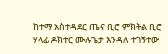ከተማ አስተዳደር ጤና ቢሮ ምክትል ቢሮ ሃላፊ ዶክተር ሙሉጌታ እንዳለ ተገኝተው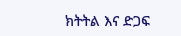ክትትል እና ድጋፍ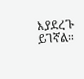እያደረጉ ይገኛል።